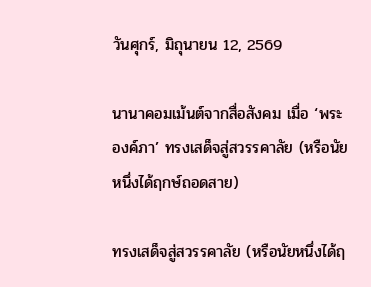วันศุกร์, มิถุนายน 12, 2569

นานาคอมเม้นต์จากสื่อสังคม เมื่อ ‘พระองค์ภา’ ทรงเสด็จสู่สวรรคาลัย (หรือนัยหนึ่งได้ฤกษ์ถอดสาย)

ทรงเสด็จสู่สวรรคาลัย (หรือนัยหนึ่งได้ฤ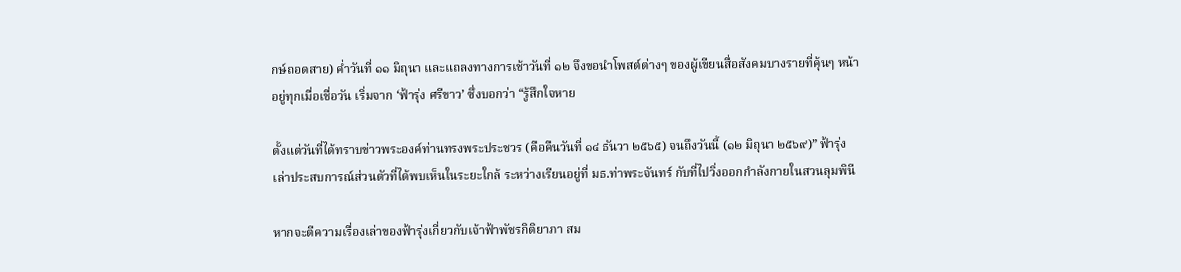กษ์ถอดสาย) ค่ำวันที่ ๑๑ มิถุนา และแถลงทางการเช้าวันที่ ๑๒ จึงขอนำโพสต์ต่างๆ ของผู้เขียนสื่อสังคมบางรายที่คุ้นๆ หน้าอยู่ทุกเมื่อเชื่อวัน เริ่มจาก ‘ฟ้ารุ่ง ศรีขาว’ ซึ่งบอกว่า “รู้สึกใจหาย

ตั้งแต่วันที่ได้ทราบข่าวพระองค์ท่านทรงพระประชวร (คือคืนวันที่ ๑๔ ธันวา ๒๕๖๕) จนถึงวันนี้ (๑๒ มิถุนา ๒๕๖๙)” ฟ้ารุ่งเล่าประสบการณ์ส่วนตัวที่ได้พบเห็นในระยะใกล้ ระหว่างเรียนอยู่ที่ มธ.ท่าพระจันทร์ กับที่ไปวิ่งออกกำลังกายในสวนลุมพินี

หากจะตีความเรื่องเล่าของฟ้ารุ่งเกี่ยวกับเจ้าฟ้าพัชรกิติยาภา สม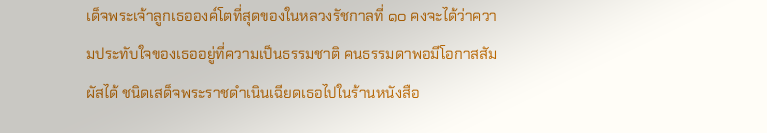เด็จพระเจ้าลูกเธอองค์โตที่สุดของในหลวงรัชกาลที่ ๑๐ คงจะได้ว่าความประทับใจของเธออยู่ที่ความเป็นธรรมชาติ คนธรรมดาพอมีโอกาสสัมผัสได้ ชนิดเสด็จพระราชดำเนินเฉียดเธอไปในร้านหนังสือ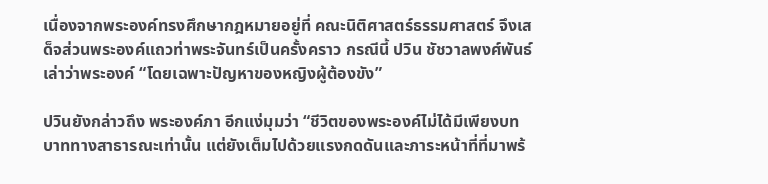เนื่องจากพระองค์ทรงศึกษากฎหมายอยู่ที่ คณะนิติศาสตร์ธรรมศาสตร์ จึงเสด็จส่วนพระองค์แถวท่าพระจันทร์เป็นครั้งคราว กรณีนี้ ปวิน ชัชวาลพงศ์พันธ์ เล่าว่าพระองค์ “โดยเฉพาะปัญหาของหญิงผู้ต้องขัง”

ปวินยังกล่าวถึง พระองค์ภา อีกแง่มุมว่า “ชีวิตของพระองค์ไม่ได้มีเพียงบทบาททางสาธารณะเท่านั้น แต่ยังเต็มไปด้วยแรงกดดันและภาระหน้าที่ที่มาพร้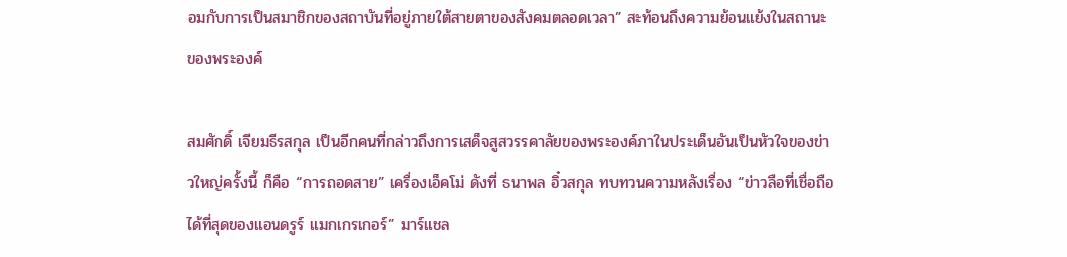อมกับการเป็นสมาชิกของสถาบันที่อยู่ภายใต้สายตาของสังคมตลอดเวลา” สะท้อนถึงความย้อนแย้งในสถานะของพระองค์

สมศักดิ์ เจียมธีรสกุล เป็นอีกคนที่กล่าวถึงการเสด็จสูสวรรคาลัยของพระองค์ภาในประเด็นอันเป็นหัวใจของข่าวใหญ่ครั้งนี้ ก็คือ “การถอดสาย” เครื่องเอ็คโม่ ดังที่ ธนาพล อิ๋วสกุล ทบทวนความหลังเรื่อง “ข่าวลือที่เชื่อถือได้ที่สุดของแอนดรูร์ แมกเกรเกอร์” มาร์แชล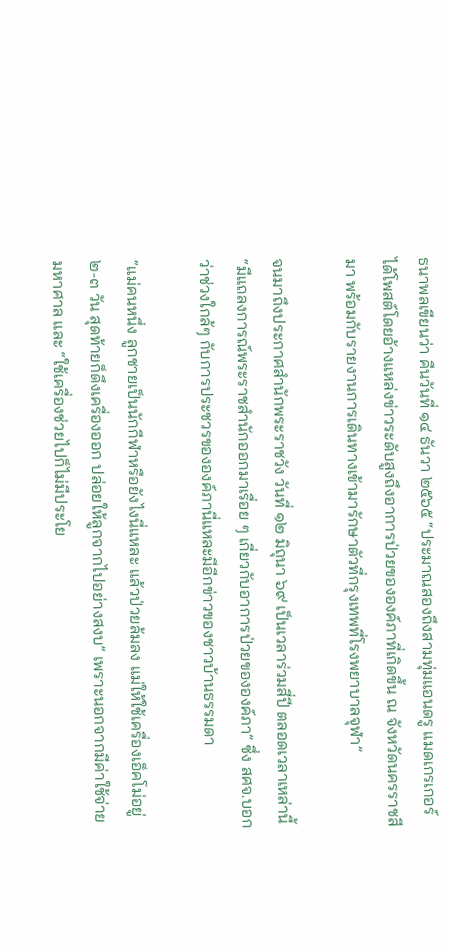ธนาพลเขียนว่า คืนวันที่ ๑๔ ธันวา ๒๕๖๕ “ประมาณสองถึงสามทุ่มแอนดรู แมดเกรเกอร์ ได้โพสต์โดยอ้างแหล่งข่าวระดับสูงถึงอาการป่วยขององค์ภาที่เกิดขึ้น ณ จังหวัดนครราชสีมา พร้อมกับรายงานการเดินทางเข้ามารักษาตัวที่กรุงเทพที่โรงพยาบาลจุฬา”

จนมาถึงประกาศสำนักพระราชวัง วันที่ ๑๒ มิถุนา ๖๙ เป็นเวลาร่วมสี่ปี ตลอดเวลาเหล่านี้ “มีแถลงการณ์พระราชสำนักออกมาเรื่อย ๆ เกี่ยวกับอาการป่วยขององค์ภา” ซึ่ง สศจ.บอกว่าช่วงใกล้ๆ กับการประชวรขององค์ภานี่แหละมีอีกข่าวของชาวบ้านธรรมดา

“แม่คนหนึ่ง ลูกชายเป็นนักกีฬาหรือยังไงนี่แหละ แล้วป่วยล้มลง แม่ให้ใช้เครื่องเอ็คโม่อยู่ ๒-๓ วัน สุดท้ายก็ดึงเครื่องออก ปล่อยให้ลูกจากไปอย่างสงบ” เพราะนอกจากมีค่าใช้จ่ายมหาศาล และ “ใช้เครื่องช่วยไปก็ไม่มีประโย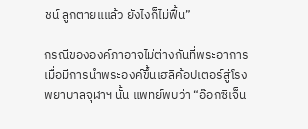ชน์ ลูกตายแแล้ว ยังไงก็ไม่ฟื้น”

กรณีขององค์ภาอาจไม่ต่างกันที่พระอาการ เมื่อมีการนำพระองค์ขึ้นเฮลิค้อปเตอร์สู่โรงพยาบาลจุฬาฯ นั้น แพทย์พบว่า “อ๊อกซิเจ็น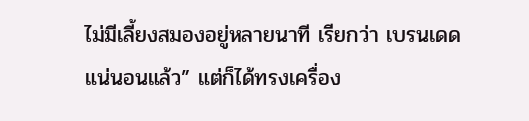ไม่มีเลี้ยงสมองอยู่หลายนาที เรียกว่า เบรนเดดแน่นอนแล้ว” แต่ก็ได้ทรงเครื่อง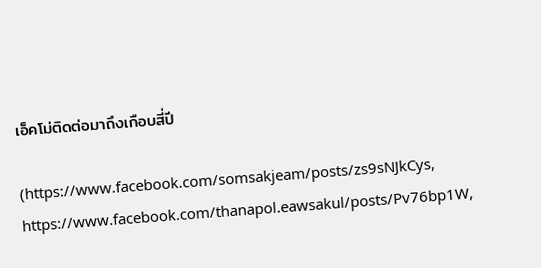เอ็คโม่ติดต่อมาถึงเกือบสี่ปี

(https://www.facebook.com/somsakjeam/posts/zs9sNJkCys, https://www.facebook.com/thanapol.eawsakul/posts/Pv76bp1W,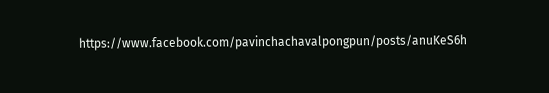https://www.facebook.com/pavinchachavalpongpun/posts/anuKeS6h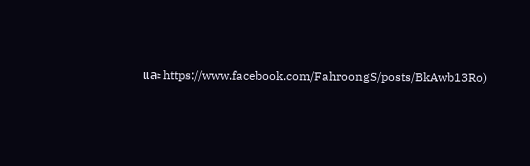และ https://www.facebook.com/FahroongS/posts/BkAwb13Ro)